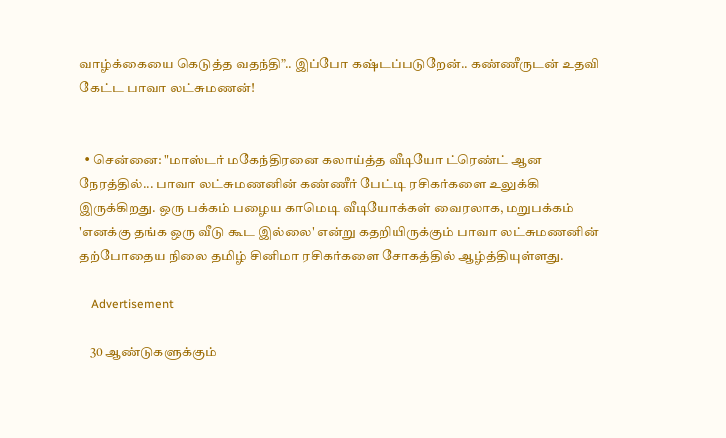வாழ்க்கையை கெடுத்த வதந்தி”.. இப்போ கஷ்டப்படுறேன்.. கண்ணீருடன் உதவி கேட்ட பாவா லட்சுமணன்!


  • சென்னை: "மாஸ்டர் மகேந்திரனை கலாய்த்த வீடியோ ட்ரெண்ட் ஆன நேரத்தில்... பாவா லட்சுமணனின் கண்ணீர் பேட்டி ரசிகர்களை உலுக்கி இருக்கிறது. ஒரு பக்கம் பழைய காமெடி வீடியோக்கள் வைரலாக, மறுபக்கம் 'எனக்கு தங்க ஒரு வீடு கூட இல்லை' என்று கதறியிருக்கும் பாவா லட்சுமணனின் தற்போதைய நிலை தமிழ் சினிமா ரசிகர்களை சோகத்தில் ஆழ்த்தியுள்ளது.

    Advertisement

    30 ஆண்டுகளுக்கும்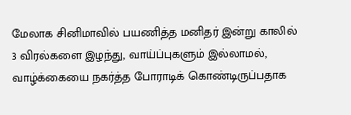மேலாக சினிமாவில் பயணித்த மனிதர் இன்று காலில் 3 விரல்களை இழந்து, வாய்ப்புகளும் இல்லாமல், வாழ்க்கையை நகர்த்த போராடிக் கொண்டிருப்பதாக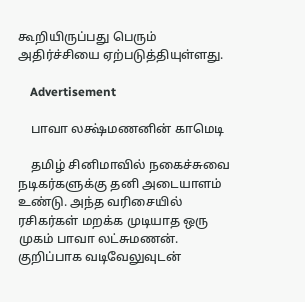கூறியிருப்பது பெரும் அதிர்ச்சியை ஏற்படுத்தியுள்ளது.

    Advertisement

    பாவா லக்ஷ்மணனின் காமெடி

    தமிழ் சினிமாவில் நகைச்சுவை நடிகர்களுக்கு தனி அடையாளம் உண்டு. அந்த வரிசையில் ரசிகர்கள் மறக்க முடியாத ஒரு முகம் பாவா லட்சுமணன். குறிப்பாக வடிவேலுவுடன்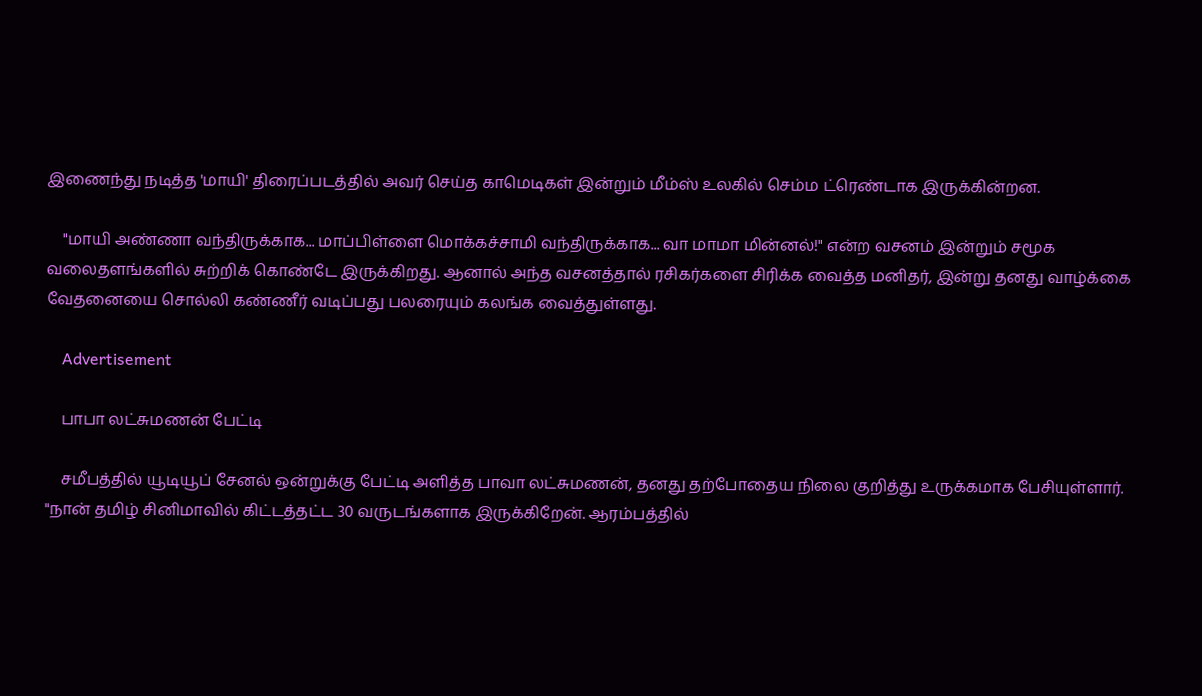இணைந்து நடித்த 'மாயி' திரைப்படத்தில் அவர் செய்த காமெடிகள் இன்றும் மீம்ஸ் உலகில் செம்ம ட்ரெண்டாக இருக்கின்றன.

    "மாயி அண்ணா வந்திருக்காக... மாப்பிள்ளை மொக்கச்சாமி வந்திருக்காக... வா மாமா மின்னல்!" என்ற வசனம் இன்றும் சமூக வலைதளங்களில் சுற்றிக் கொண்டே இருக்கிறது. ஆனால் அந்த வசனத்தால் ரசிகர்களை சிரிக்க வைத்த மனிதர், இன்று தனது வாழ்க்கை வேதனையை சொல்லி கண்ணீர் வடிப்பது பலரையும் கலங்க வைத்துள்ளது.

    Advertisement

    பாபா லட்சுமணன் பேட்டி

    சமீபத்தில் யூடியூப் சேனல் ஒன்றுக்கு பேட்டி அளித்த பாவா லட்சுமணன், தனது தற்போதைய நிலை குறித்து உருக்கமாக பேசியுள்ளார். "நான் தமிழ் சினிமாவில் கிட்டத்தட்ட 30 வருடங்களாக இருக்கிறேன். ஆரம்பத்தில்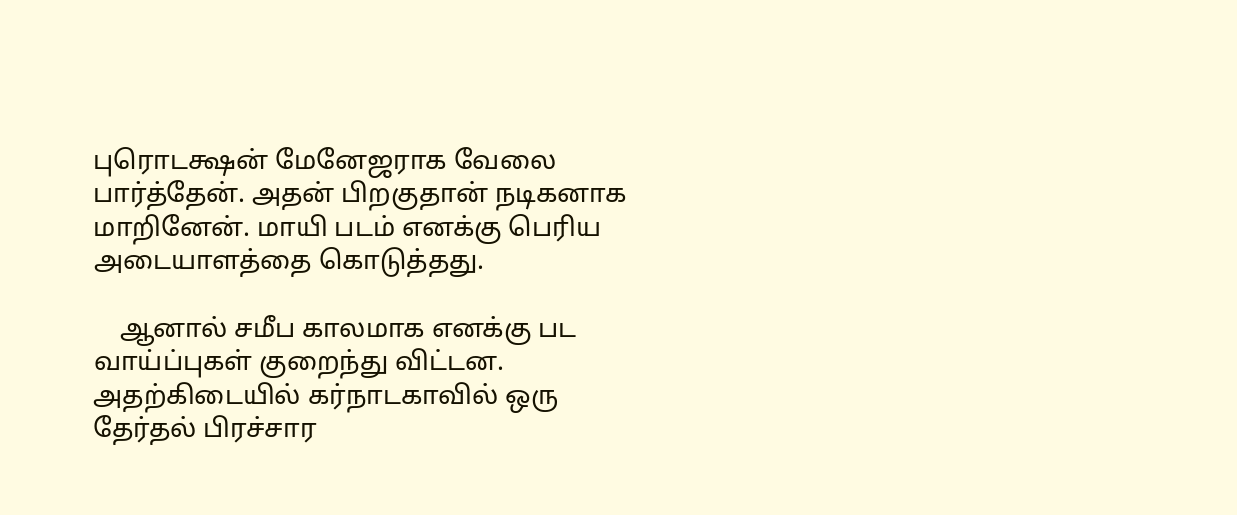புரொடக்ஷன் மேனேஜராக வேலை பார்த்தேன். அதன் பிறகுதான் நடிகனாக மாறினேன். மாயி படம் எனக்கு பெரிய அடையாளத்தை கொடுத்தது.

    ஆனால் சமீப காலமாக எனக்கு பட வாய்ப்புகள் குறைந்து விட்டன. அதற்கிடையில் கர்நாடகாவில் ஒரு தேர்தல் பிரச்சார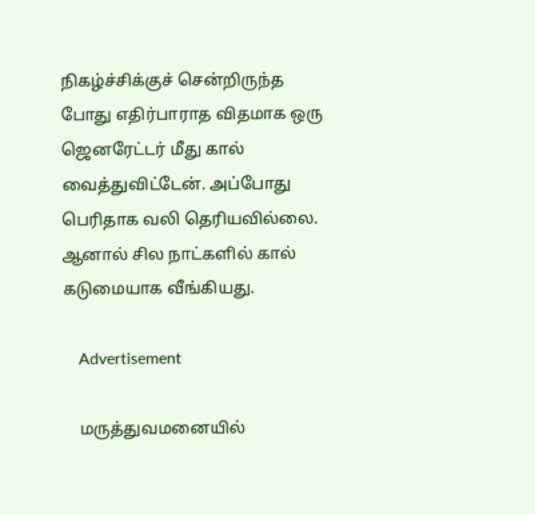நிகழ்ச்சிக்குச் சென்றிருந்த போது எதிர்பாராத விதமாக ஒரு ஜெனரேட்டர் மீது கால் வைத்துவிட்டேன். அப்போது பெரிதாக வலி தெரியவில்லை. ஆனால் சில நாட்களில் கால் கடுமையாக வீங்கியது.

    Advertisement

    மருத்துவமனையில்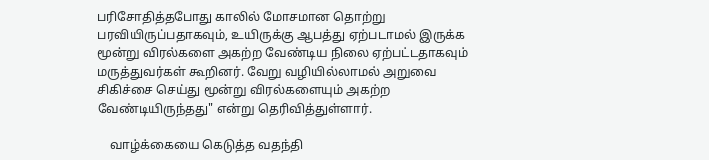பரிசோதித்தபோது காலில் மோசமான தொற்று பரவியிருப்பதாகவும், உயிருக்கு ஆபத்து ஏற்படாமல் இருக்க மூன்று விரல்களை அகற்ற வேண்டிய நிலை ஏற்பட்டதாகவும் மருத்துவர்கள் கூறினர். வேறு வழியில்லாமல் அறுவை சிகிச்சை செய்து மூன்று விரல்களையும் அகற்ற வேண்டியிருந்தது" என்று தெரிவித்துள்ளார்.

    வாழ்க்கையை கெடுத்த வதந்தி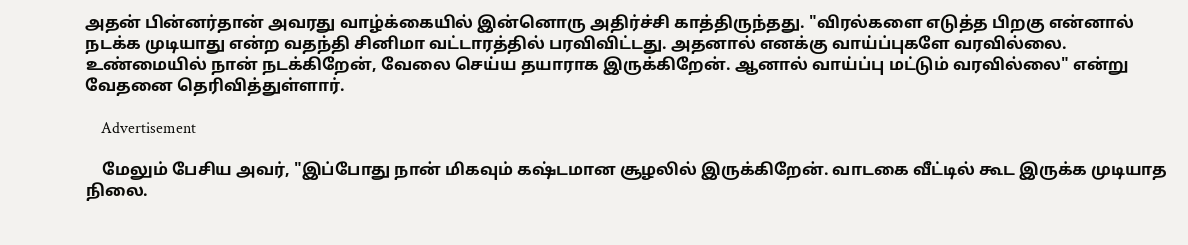அதன் பின்னர்தான் அவரது வாழ்க்கையில் இன்னொரு அதிர்ச்சி காத்திருந்தது. "விரல்களை எடுத்த பிறகு என்னால் நடக்க முடியாது என்ற வதந்தி சினிமா வட்டாரத்தில் பரவிவிட்டது. அதனால் எனக்கு வாய்ப்புகளே வரவில்லை. உண்மையில் நான் நடக்கிறேன், வேலை செய்ய தயாராக இருக்கிறேன். ஆனால் வாய்ப்பு மட்டும் வரவில்லை" என்று வேதனை தெரிவித்துள்ளார்.

    Advertisement

    மேலும் பேசிய அவர், "இப்போது நான் மிகவும் கஷ்டமான சூழலில் இருக்கிறேன். வாடகை வீட்டில் கூட இருக்க முடியாத நிலை.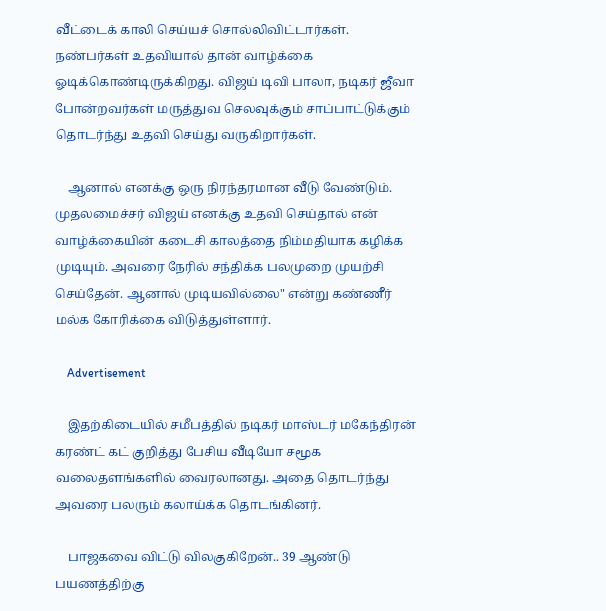வீட்டைக் காலி செய்யச் சொல்லிவிட்டார்கள். நண்பர்கள் உதவியால் தான் வாழ்க்கை ஓடிக்கொண்டிருக்கிறது. விஜய் டிவி பாலா, நடிகர் ஜீவா போன்றவர்கள் மருத்துவ செலவுக்கும் சாப்பாட்டுக்கும் தொடர்ந்து உதவி செய்து வருகிறார்கள்.

    ஆனால் எனக்கு ஒரு நிரந்தரமான வீடு வேண்டும். முதலமைச்சர் விஜய் எனக்கு உதவி செய்தால் என் வாழ்க்கையின் கடைசி காலத்தை நிம்மதியாக கழிக்க முடியும். அவரை நேரில் சந்திக்க பலமுறை முயற்சி செய்தேன். ஆனால் முடியவில்லை" என்று கண்ணீர் மல்க கோரிக்கை விடுத்துள்ளார்.

    Advertisement

    இதற்கிடையில் சமீபத்தில் நடிகர் மாஸ்டர் மகேந்திரன் கரண்ட் கட் குறித்து பேசிய வீடியோ சமூக வலைதளங்களில் வைரலானது. அதை தொடர்ந்து அவரை பலரும் கலாய்க்க தொடங்கினர்.

    பாஜகவை விட்டு விலகுகிறேன்.. 39 ஆண்டு பயணத்திற்கு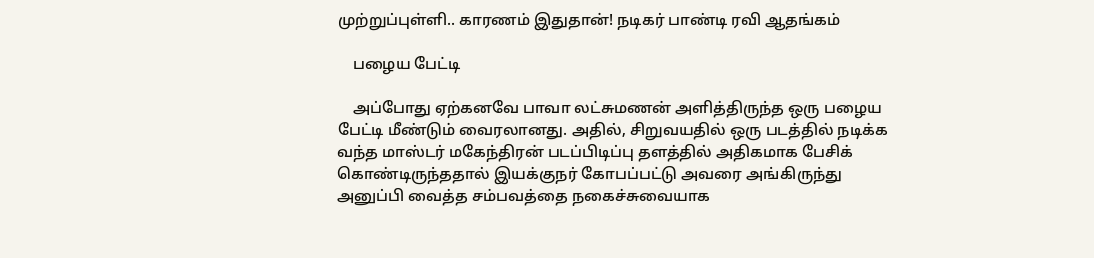முற்றுப்புள்ளி.. காரணம் இதுதான்! நடிகர் பாண்டி ரவி ஆதங்கம்

    பழைய பேட்டி

    அப்போது ஏற்கனவே பாவா லட்சுமணன் அளித்திருந்த ஒரு பழைய பேட்டி மீண்டும் வைரலானது. அதில், சிறுவயதில் ஒரு படத்தில் நடிக்க வந்த மாஸ்டர் மகேந்திரன் படப்பிடிப்பு தளத்தில் அதிகமாக பேசிக் கொண்டிருந்ததால் இயக்குநர் கோபப்பட்டு அவரை அங்கிருந்து அனுப்பி வைத்த சம்பவத்தை நகைச்சுவையாக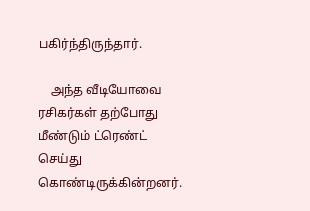பகிர்ந்திருந்தார்.

    அந்த வீடியோவை ரசிகர்கள் தற்போது மீண்டும் ட்ரெண்ட் செய்து கொண்டிருக்கின்றனர்.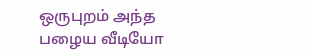ஒருபுறம் அந்த பழைய வீடியோ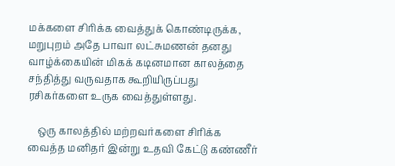மக்களை சிரிக்க வைத்துக் கொண்டிருக்க, மறுபுறம் அதே பாவா லட்சுமணன் தனது வாழ்க்கையின் மிகக் கடினமான காலத்தை சந்தித்து வருவதாக கூறியிருப்பது ரசிகர்களை உருக வைத்துள்ளது.

    ஒரு காலத்தில் மற்றவர்களை சிரிக்க வைத்த மனிதர் இன்று உதவி கேட்டு கண்ணீர்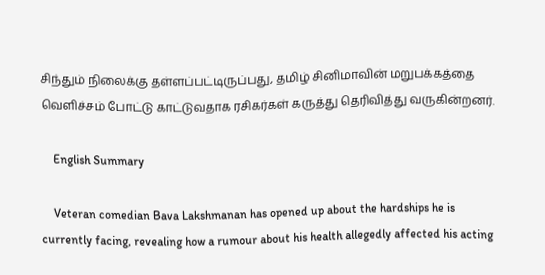சிந்தும் நிலைக்கு தள்ளப்பட்டிருப்பது, தமிழ் சினிமாவின் மறுபக்கத்தை வெளிச்சம் போட்டு காட்டுவதாக ரசிகர்கள் கருத்து தெரிவித்து வருகின்றனர்.

    English Summary

    Veteran comedian Bava Lakshmanan has opened up about the hardships he is currently facing, revealing how a rumour about his health allegedly affected his acting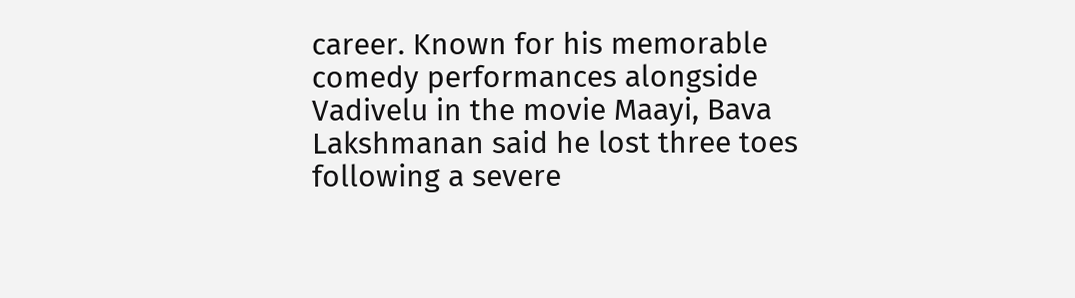career. Known for his memorable comedy performances alongside Vadivelu in the movie Maayi, Bava Lakshmanan said he lost three toes following a severe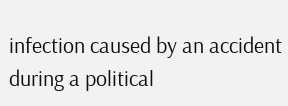infection caused by an accident during a political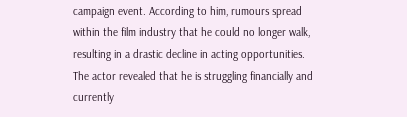campaign event. According to him, rumours spread within the film industry that he could no longer walk, resulting in a drastic decline in acting opportunities. The actor revealed that he is struggling financially and currently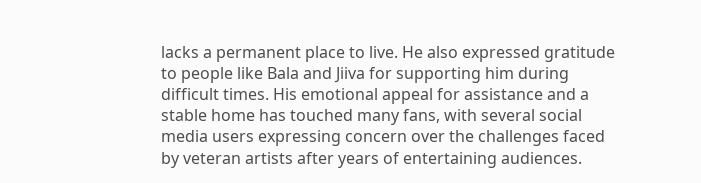lacks a permanent place to live. He also expressed gratitude to people like Bala and Jiiva for supporting him during difficult times. His emotional appeal for assistance and a stable home has touched many fans, with several social media users expressing concern over the challenges faced by veteran artists after years of entertaining audiences.